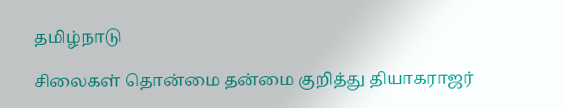தமிழ்நாடு

சிலைகள் தொன்மை தன்மை குறித்து தியாகராஜர்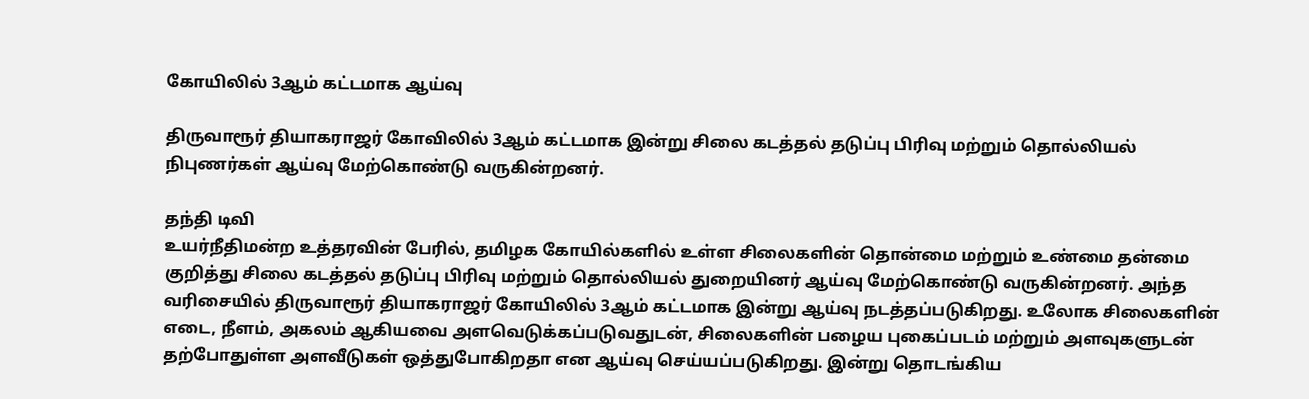கோயிலில் 3ஆம் கட்டமாக ஆய்வு

திருவாரூர் தியாகராஜர் கோவிலில் 3ஆம் கட்டமாக இன்று சிலை கடத்தல் தடுப்பு பிரிவு மற்றும் தொல்லியல் நிபுணர்கள் ஆய்வு மேற்கொண்டு வருகின்றனர்.

தந்தி டிவி
உயர்நீதிமன்ற உத்தரவின் பேரில், தமிழக கோயில்களில் உள்ள சிலைகளின் தொன்மை மற்றும் உண்மை தன்மை குறித்து சிலை கடத்தல் தடுப்பு பிரிவு மற்றும் தொல்லியல் துறையினர் ஆய்வு மேற்கொண்டு வருகின்றனர். அந்த வரிசையில் திருவாரூர் தியாகராஜர் கோயிலில் 3ஆம் கட்டமாக இன்று ஆய்வு நடத்தப்படுகிறது. உலோக சிலைகளின் எடை, நீளம், அகலம் ஆகியவை அளவெடுக்கப்படுவதுடன், சிலைகளின் பழைய புகைப்படம் மற்றும் அளவுகளுடன் தற்போதுள்ள அளவீடுகள் ஒத்துபோகிறதா என ஆய்வு செய்யப்படுகிறது. இன்று தொடங்கிய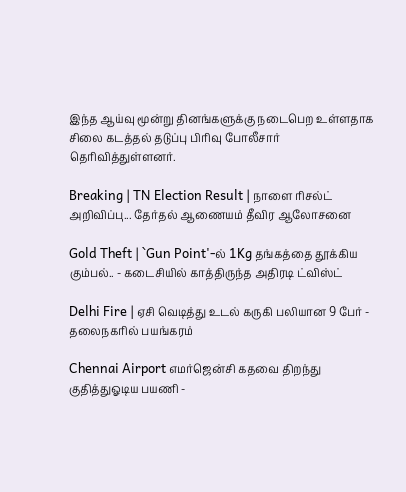இந்த ஆய்வு மூன்று தினங்களுக்கு நடைபெற உள்ளதாக சிலை கடத்தல் தடுப்பு பிரிவு போலீசார் தெரிவித்துள்ளனர்.

Breaking | TN Election Result | நாளை ரிசல்ட் அறிவிப்பு... தேர்தல் ஆணையம் தீவிர ஆலோசனை

Gold Theft | `Gun Point'-ல் 1Kg தங்கத்தை தூக்கிய கும்பல்.. - கடைசியில் காத்திருந்த அதிரடி ட்விஸ்ட்

Delhi Fire | ஏசி வெடித்து உடல் கருகி பலியான 9 பேர் - தலைநகரில் பயங்கரம்

Chennai Airport எமர்ஜென்சி கதவை திறந்து குதித்துஓடிய பயணி -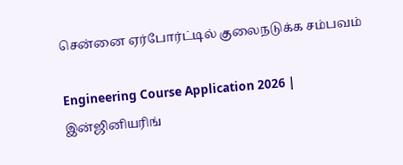சென்னை ஏர்போர்ட்டில் குலைநடுக்க சம்பவம்

Engineering Course Application 2026 | இன்ஜினியரிங்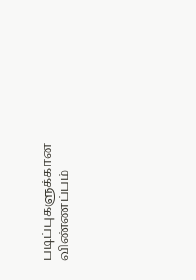படிப்புகளுக்கான விண்ணப்பம்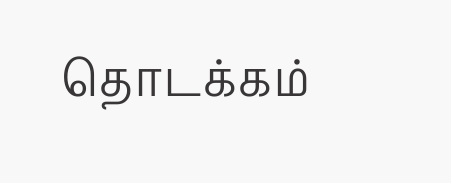தொடக்கம்